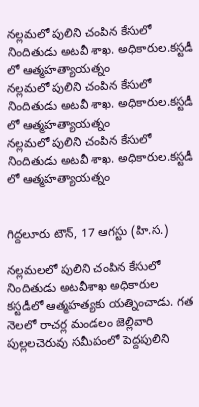నల్లమలో పులిని చంపిన కేసులో నిందితుడు అటవీ శాఖ. అధికారుల.కస్టడీ లో ఆత్మహత్యాయత్నం
నల్లమలో పులిని చంపిన కేసులో నిందితుడు అటవీ శాఖ. అధికారుల.కస్టడీ లో ఆత్మహత్యాయత్నం
నల్లమలో పులిని చంపిన కేసులో నిందితుడు అటవీ శాఖ. అధికారుల.కస్టడీ లో ఆత్మహత్యాయత్నం


గిద్దలూరు టౌన్, 17 ఆగస్టు (హి.స.)

నల్లమలలో పులిని చంపిన కేసులో నిందితుడు అటవీశాఖ అధికారుల కస్టడీలో ఆత్మహత్యకు యత్నించాడు. గత నెలలో రాచర్ల మండలం జెల్లివారి పుల్లలచెరువు సమీపంలో పెద్దపులిని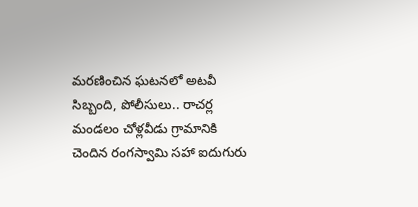మరణించిన ఘటనలో అటవీ సిబ్బంది, పోలీసులు.. రాచర్ల మండలం చోళ్లవీడు గ్రామానికి చెందిన రంగస్వామి సహా ఐదుగురు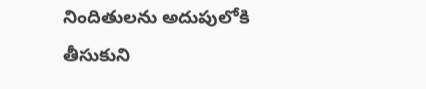నిందితులను అదుపులోకి తీసుకుని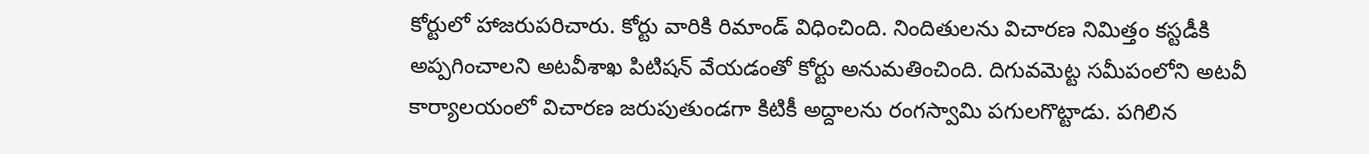కోర్టులో హాజరుపరిచారు. కోర్టు వారికి రిమాండ్ విధించింది. నిందితులను విచారణ నిమిత్తం కస్టడీకి అప్పగించాలని అటవీశాఖ పిటిషన్ వేయడంతో కోర్టు అనుమతించింది. దిగువమెట్ట సమీపంలోని అటవీ కార్యాలయంలో విచారణ జరుపుతుండగా కిటికీ అద్దాలను రంగస్వామి పగులగొట్టాడు. పగిలిన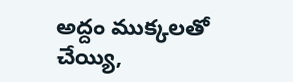అద్దం ముక్కలతో చేయ్యి,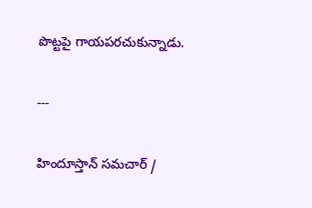పొట్టపై గాయపరచుకున్నాడు.

---

హిందూస్తాన్ సమచార్ /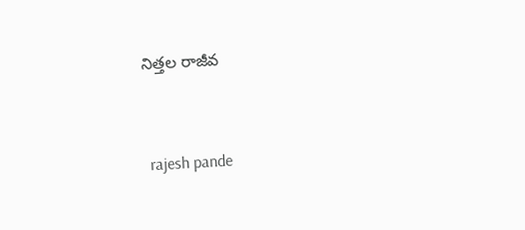నిత్తల రాజీవ


 rajesh pande